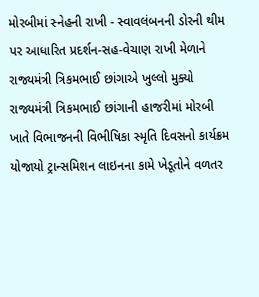મોરબીમાં સ્નેહની રાખી - સ્વાવલંબનની ડોરની થીમ પર આધારિત પ્રદર્શન-સહ-વેચાણ રાખી મેળાને રાજ્યમંત્રી ત્રિકમભાઈ છાંગાએ ખુલ્લો મુક્યો રાજ્યમંત્રી ત્રિકમભાઈ છાંગાની હાજરીમાં મોરબી ખાતે વિભાજનની વિભીષિકા સ્મૃતિ દિવસનો કાર્યક્રમ યોજાયો ટ્રાન્સમિશન લાઇનના કામે ખેડૂતોને વળતર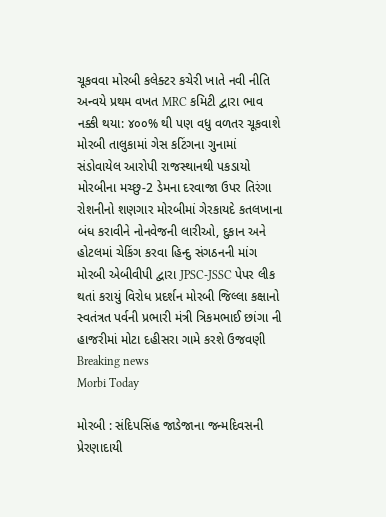ચૂકવવા મોરબી કલેક્ટર કચેરી ખાતે નવી નીતિ અન્વયે પ્રથમ વખત MRC કમિટી દ્વારા ભાવ નક્કી થયા: ૪૦૦% થી પણ વધુ વળતર ચૂકવાશે મોરબી તાલુકામાં ગેસ કટિંગના ગુનામાં સંડોવાયેલ આરોપી રાજસ્થાનથી પકડાયો મોરબીના મચ્છુ-2 ડેમના દરવાજા ઉપર તિરંગા રોશનીનો શણગાર મોરબીમાં ગેરકાયદે કતલખાના બંધ કરાવીને નોનવેજની લારીઓ, દુકાન અને હોટલમાં ચેકિંગ કરવા હિન્દુ સંગઠનની માંગ મોરબી એબીવીપી દ્વારા JPSC-JSSC પેપર લીક થતાં કરાયું વિરોધ પ્રદર્શન મોરબી જિલ્લા કક્ષાનો સ્વતંત્રત પર્વની પ્રભારી મંત્રી ત્રિકમભાઈ છાંગા ની હાજરીમાં મોટા દહીસરા ગામે કરશે ઉજવણી
Breaking news
Morbi Today

મોરબી : સંદિપસિંહ જાડેજાના જન્મદિવસની પ્રેરણાદાયી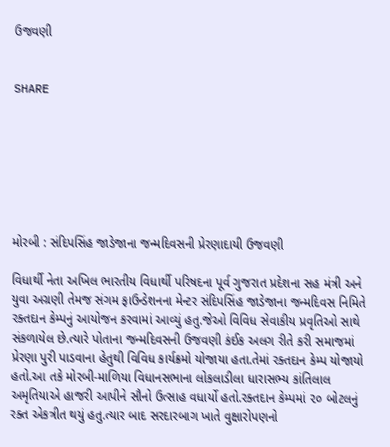ઉજવણી


SHARE







મોરબી : સંદિપસિંહ જાડેજાના જન્મદિવસની પ્રેરણાદાયી ઉજવણી

વિધાર્થી નેતા અખિલ ભારતીય વિધાર્થી પરિષદના પૂર્વ ગુજરાત પ્રદેશના સહ મંત્રી અને યુવા અગ્રણી તેમજ સંગમ ફાઉન્ડેશનના મેન્ટર સંદિપસિંહ જાડેજાના જન્મદિવસ નિમિતે રક્તદાન કેમ્પનું આયોજન કરવામાં આવ્યું હતુ.જેઓ વિવિધ સેવાકીય પ્રવૃતિઓ સાથે સંકળાયેલ છે.ત્યારે પોતાના જન્મદિવસની ઉજવણી કંઈક અલગ રીતે કરી સમાજમાં પ્રેરણા પુરી પાડવાના હેતુથી વિવિધ કાર્યક્રમો યોજાયા હતા.તેમાં રક્તદાન કેમ્પ યોજાયો હતો.આ તકે મોરબી-માળિયા વિધાનસભાના લોકલાડીલા ધારાસભ્ય કાંતિલાલ અમૃતિયાએ હાજરી આપીને સૌનો ઉત્સાહ વધાર્યો હતો.રક્તદાન કેમ્પમાં ૨૦ બોટલનું રક્ત એકત્રીત થયું હતુ.ત્યાર બાદ સરદારબાગ ખાતે વુક્ષારોપણનો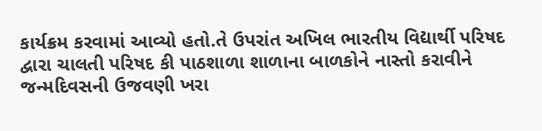કાર્યક્રમ કરવામાં આવ્યો હતો.તે ઉપરાંત અખિલ ભારતીય વિદ્યાર્થી પરિષદ દ્વારા ચાલતી પરિષદ કી પાઠશાળા શાળાના બાળકોને નાસ્તો કરાવીને જન્મદિવસની ઉજવણી ખરા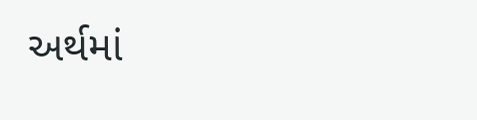અર્થમાં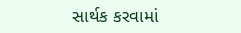સાર્થક કરવામાં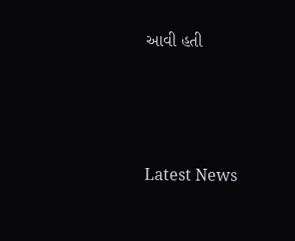આવી હતી






Latest News